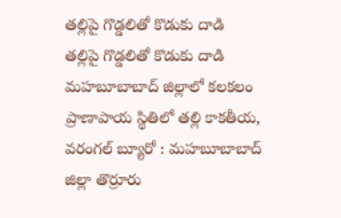తల్లిపై గొడ్డలితో కొడుకు దాడి
తల్లిపై గొడ్డలితో కొడుకు దాడి మహబూబాబాద్ జిల్లాలో కలకలం ప్రాణాపాయ స్థితిలో తల్లి కాకతీయ, వరంగల్ బ్యూరో : మహబూబాబాద్ జిల్లా తొర్రూరు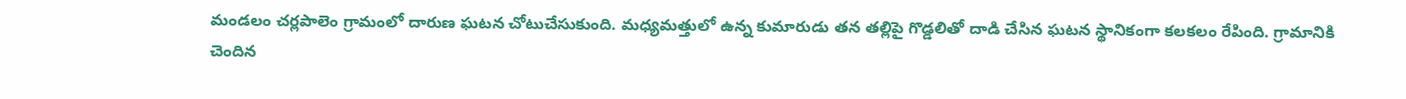మండలం చర్లపాలెం గ్రామంలో దారుణ ఘటన చోటుచేసుకుంది. మధ్యమత్తులో ఉన్న కుమారుడు తన తల్లిపై గొడ్డలితో దాడి చేసిన ఘటన స్థానికంగా కలకలం రేపింది. గ్రామానికి చెందిన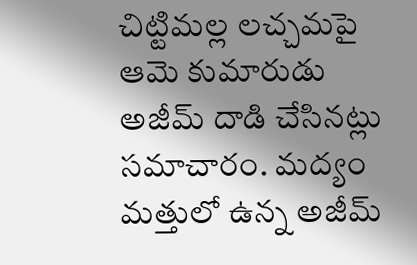చిట్టిమల్ల లచ్చమపై ఆమె కుమారుడు అజీమ్ దాడి చేసినట్లు సమాచారం. మద్యం మత్తులో ఉన్న అజీమ్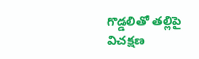గొడ్డలితో తల్లిపై విచక్షణ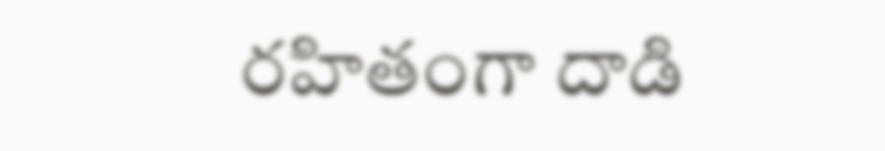రహితంగా దాడి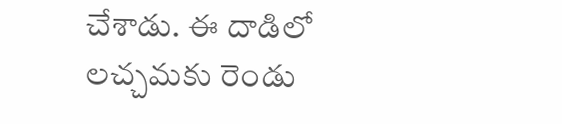చేశాడు. ఈ దాడిలో లచ్చమకు రెండు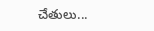చేతులు...